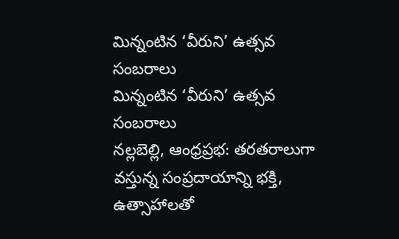మిన్నంటిన ‘వీరుని’ ఉత్సవ సంబరాలు
మిన్నంటిన ‘వీరుని’ ఉత్సవ సంబరాలు
నల్లబెల్లి, ఆంధ్రప్రభ: తరతరాలుగా వస్తున్న సంప్రదాయాన్ని భక్తి, ఉత్సాహాలతో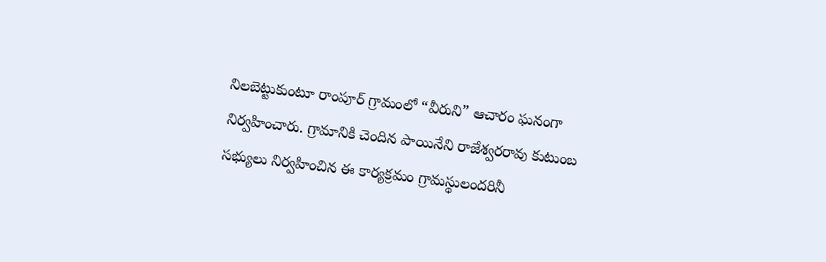నిలబెట్టుకుంటూ రాంపూర్ గ్రామంలో “వీరుని” ఆచారం ఘనంగా నిర్వహించారు. గ్రామానికి చెందిన పాయినేని రాజేశ్వరరావు కుటుంబ సభ్యులు నిర్వహించిన ఈ కార్యక్రమం గ్రామస్థులందరినీ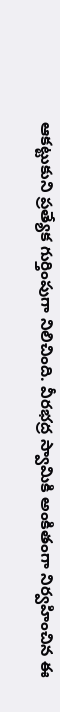ఆకట్టుకుని ప్రత్యేక గుర్తింపుగా నిలిచింది. వీరభద్ర స్వామికి అంకితంగా నిర్వహించిన ఈ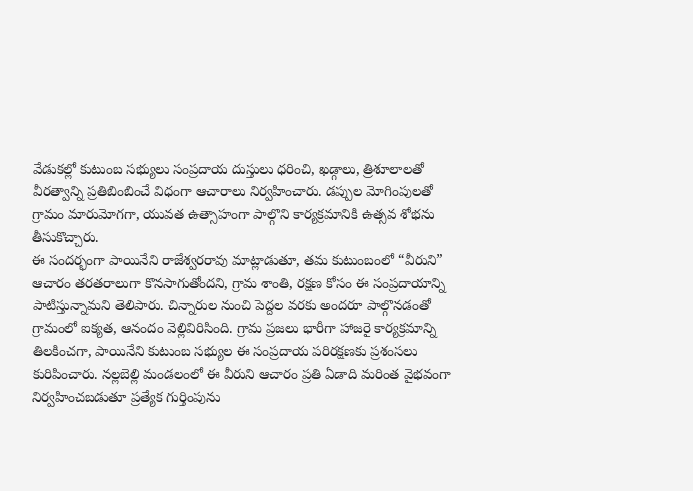వేడుకల్లో కుటుంబ సభ్యులు సంప్రదాయ దుస్తులు ధరించి, ఖడ్గాలు, త్రిశూలాలతో వీరత్వాన్ని ప్రతిబింబించే విధంగా ఆచారాలు నిర్వహించారు. డప్పుల మోగింపులతో గ్రామం మారుమోగగా, యువత ఉత్సాహంగా పాల్గొని కార్యక్రమానికి ఉత్సవ శోభను తీసుకొచ్చారు.
ఈ సందర్భంగా పాయినేని రాజేశ్వరరావు మాట్లాడుతూ, తమ కుటుంబంలో “వీరుని” ఆచారం తరతరాలుగా కొనసాగుతోందని, గ్రామ శాంతి, రక్షణ కోసం ఈ సంప్రదాయాన్ని పాటిస్తున్నామని తెలిపారు. చిన్నారుల నుంచి పెద్దల వరకు అందరూ పాల్గొనడంతో గ్రామంలో ఐక్యత, ఆనందం వెల్లివిరిసింది. గ్రామ ప్రజలు భారీగా హాజరై కార్యక్రమాన్ని తిలకించగా, పాయినేని కుటుంబ సభ్యుల ఈ సంప్రదాయ పరిరక్షణకు ప్రశంసలు కురిపించారు. నల్లబెల్లి మండలంలో ఈ వీరుని ఆచారం ప్రతి ఏడాది మరింత వైభవంగా నిర్వహించబడుతూ ప్రత్యేక గుర్తింపును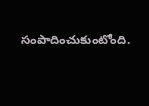సంపాదించుకుంటోంది.